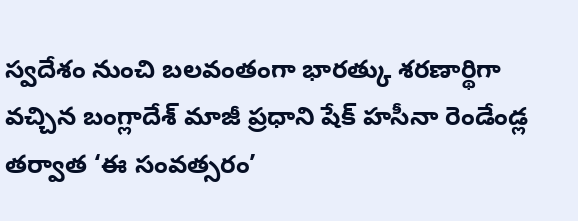స్వదేశం నుంచి బలవంతంగా భారత్కు శరణార్థిగా వచ్చిన బంగ్లాదేశ్ మాజీ ప్రధాని షేక్ హసీనా రెండేండ్ల తర్వాత ‘ఈ సంవత్సరం’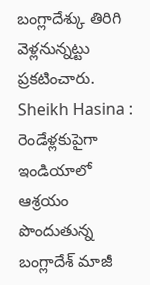బంగ్లాదేశ్కు తిరిగి వెళ్లనున్నట్టు ప్రకటించారు.
Sheikh Hasina : రెండేళ్లకుపైగా ఇండియాలో ఆశ్రయం పొందుతున్న బంగ్లాదేశ్ మాజీ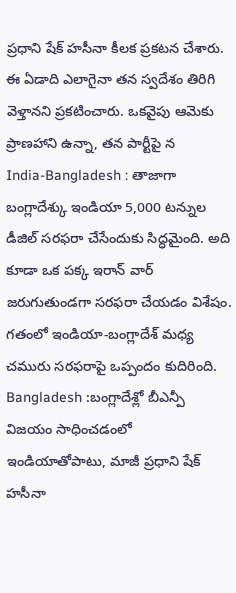ప్రధాని షేక్ హసీనా కీలక ప్రకటన చేశారు. ఈ ఏడాది ఎలాగైనా తన స్వదేశం తిరిగి వెళ్తానని ప్రకటించారు. ఒకవైపు ఆమెకు ప్రాణహాని ఉన్నా, తన పార్టీపై న
India-Bangladesh : తాజాగా బంగ్లాదేశ్కు ఇండియా 5,000 టన్నుల డీజిల్ సరఫరా చేసేందుకు సిద్ధమైంది. అది కూడా ఒక పక్క ఇరాన్ వార్ జరుగుతుండగా సరఫరా చేయడం విశేషం. గతంలో ఇండియా-బంగ్లాదేశ్ మధ్య చమురు సరఫరాపై ఒప్పందం కుదిరింది.
Bangladesh :బంగ్లాదేశ్లో బీఎన్పీ విజయం సాధించడంలో ఇండియాతోపాటు, మాజీ ప్రధాని షేక్ హసీనా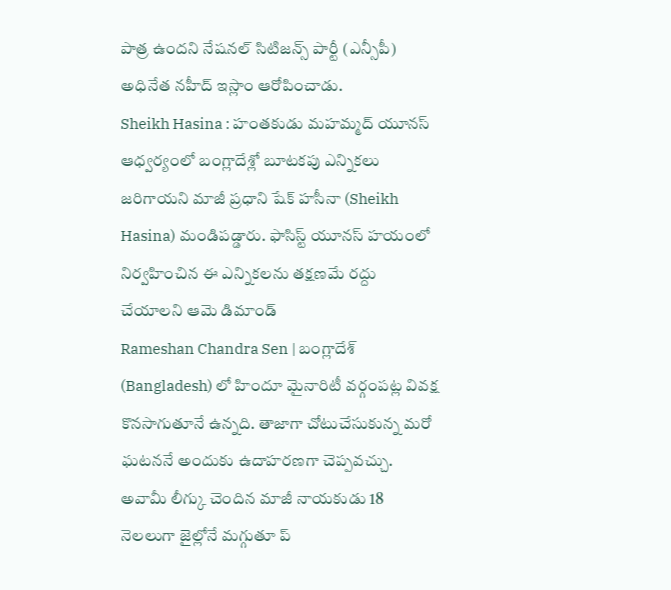పాత్ర ఉందని నేషనల్ సిటిజన్స్ పార్టీ (ఎన్సీపీ) అధినేత నహీద్ ఇస్లాం ఆరోపించాడు.
Sheikh Hasina : హంతకుడు మహమ్మద్ యూనస్ ఆధ్వర్యంలో బంగ్లాదేశ్లో బూటకపు ఎన్నికలు జరిగాయని మాజీ ప్రధాని షేక్ హసీనా (Sheikh Hasina) మండిపడ్డారు. ఫాసిస్ట్ యూనస్ హయంలో నిర్వహించిన ఈ ఎన్నికలను తక్షణమే రద్దు చేయాలని ఆమె డిమాండ్
Rameshan Chandra Sen | బంగ్లాదేశ్ (Bangladesh) లో హిందూ మైనారిటీ వర్గంపట్ల వివక్ష కొనసాగుతూనే ఉన్నది. తాజాగా చోటుచేసుకున్న మరో ఘటననే అందుకు ఉదాహరణగా చెప్పవచ్చు. అవామీ లీగ్కు చెందిన మాజీ నాయకుడు 18 నెలలుగా జైల్లోనే మగ్గుతూ ప్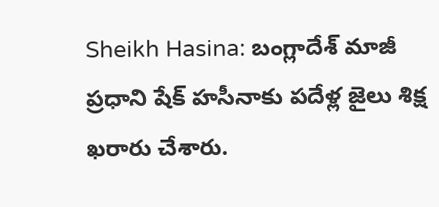Sheikh Hasina: బంగ్లాదేశ్ మాజీ ప్రధాని షేక్ హసీనాకు పదేళ్ల జైలు శిక్ష ఖరారు చేశారు.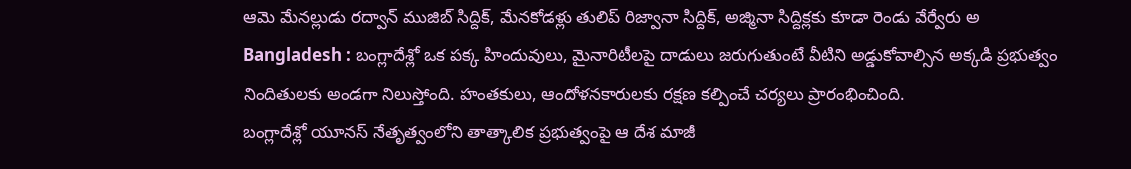ఆమె మేనల్లుడు రద్వాన్ ముజిబ్ సిద్దిక్, మేనకోడళ్లు తులిప్ రిజ్వానా సిద్దిక్, అజ్మినా సిద్దిక్లకు కూడా రెండు వేర్వేరు అ
Bangladesh : బంగ్లాదేశ్లో ఒక పక్క హిందువులు, మైనారిటీలపై దాడులు జరుగుతుంటే వీటిని అడ్డుకోవాల్సిన అక్కడి ప్రభుత్వం నిందితులకు అండగా నిలుస్తోంది. హంతకులు, ఆందోళనకారులకు రక్షణ కల్పించే చర్యలు ప్రారంభించింది.
బంగ్లాదేశ్లో యూనస్ నేతృత్వంలోని తాత్కాలిక ప్రభుత్వంపై ఆ దేశ మాజీ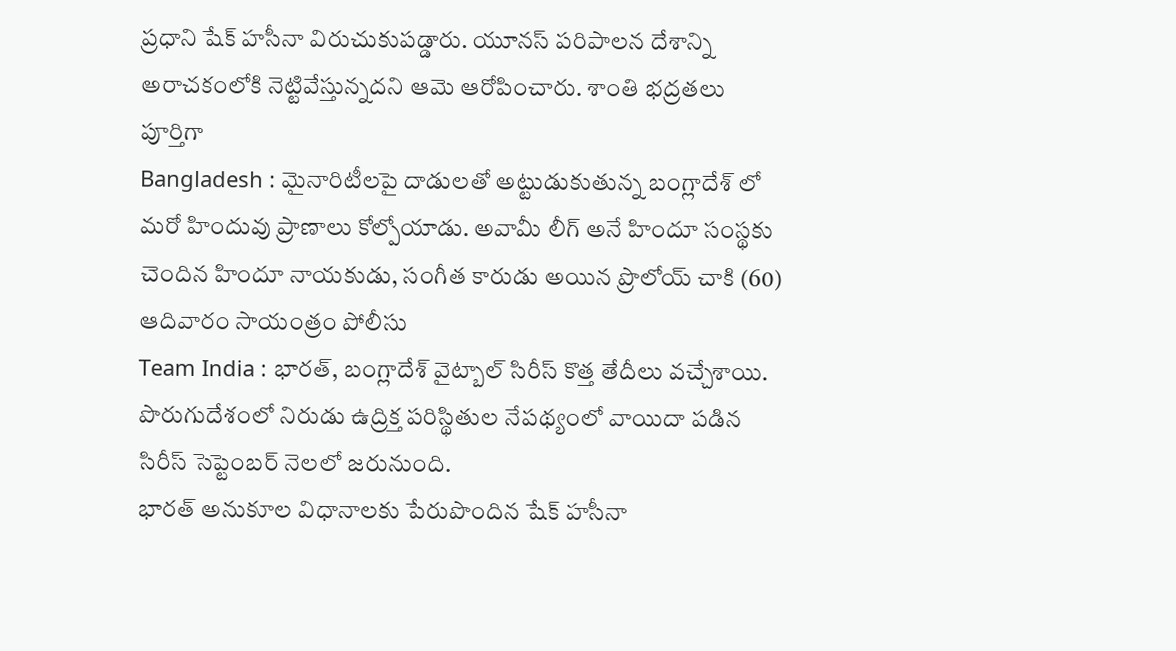ప్రధాని షేక్ హసీనా విరుచుకుపడ్డారు. యూనస్ పరిపాలన దేశాన్ని అరాచకంలోకి నెట్టివేస్తున్నదని ఆమె ఆరోపించారు. శాంతి భద్రతలు పూర్తిగా
Bangladesh : మైనారిటీలపై దాడులతో అట్టుడుకుతున్న బంగ్లాదేశ్ లో మరో హిందువు ప్రాణాలు కోల్పోయాడు. అవామీ లీగ్ అనే హిందూ సంస్థకు చెందిన హిందూ నాయకుడు, సంగీత కారుడు అయిన ప్రొలోయ్ చాకి (60) ఆదివారం సాయంత్రం పోలీసు
Team India : భారత్, బంగ్లాదేశ్ వైట్బాల్ సిరీస్ కొత్త తేదీలు వచ్చేశాయి. పొరుగుదేశంలో నిరుడు ఉద్రిక్త పరిస్థితుల నేపథ్యంలో వాయిదా పడిన సిరీస్ సెప్టెంబర్ నెలలో జరునుంది.
భారత్ అనుకూల విధానాలకు పేరుపొందిన షేక్ హసీనా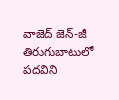వాజెద్ జెన్-జీ తిరుగుబాటులో పదవిని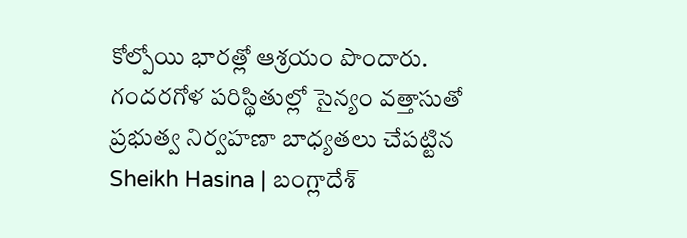కోల్పోయి భారత్లో ఆశ్రయం పొందారు. గందరగోళ పరిస్థితుల్లో సైన్యం వత్తాసుతో ప్రభుత్వ నిర్వహణా బాధ్యతలు చేపట్టిన
Sheikh Hasina | బంగ్లాదేశ్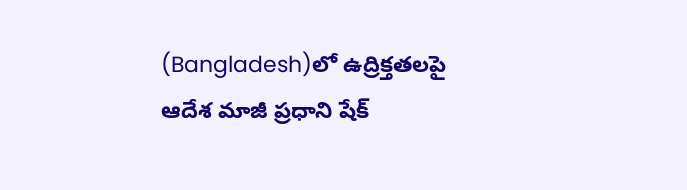(Bangladesh)లో ఉద్రిక్తతలపై ఆదేశ మాజీ ప్రధాని షేక్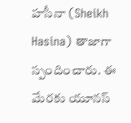హసీనా (Sheikh Hasina) తాజాగా స్పందించారు. ఈ మేరకు యూనస్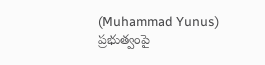(Muhammad Yunus) ప్రభుత్వంపై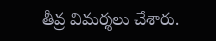తీవ్ర విమర్శలు చేశారు.